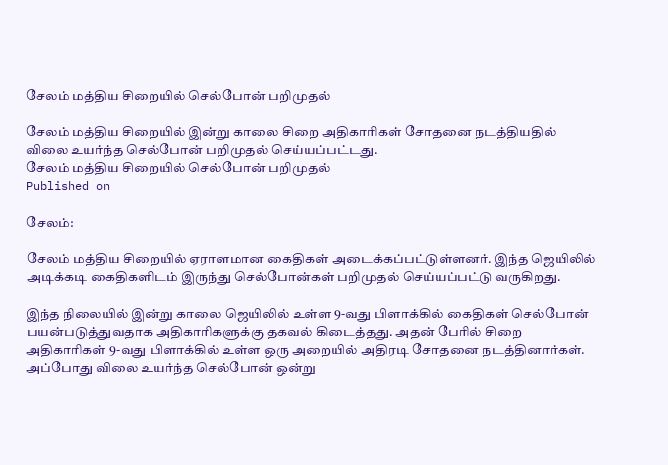சேலம் மத்திய சிறையில் செல்போன் பறிமுதல்

சேலம் மத்திய சிறையில் இன்று காலை சிறை அதிகாரிகள் சோதனை நடத்தியதில் விலை உயர்ந்த செல்போன் பறிமுதல் செய்யப்பட்டது.
சேலம் மத்திய சிறையில் செல்போன் பறிமுதல்
Published on

சேலம்:

சேலம் மத்திய சிறையில் ஏராளமான கைதிகள் அடைக்கப்பட்டுள்ளனர். இந்த ஜெயிலில் அடிக்கடி கைதிகளிடம் இருந்து செல்போன்கள் பறிமுதல் செய்யப்பட்டு வருகிறது.

இந்த நிலையில் இன்று காலை ஜெயிலில் உள்ள 9-வது பிளாக்கில் கைதிகள் செல்போன் பயன்படுத்துவதாக அதிகாரிகளுக்கு தகவல் கிடைத்தது. அதன் பேரில் சிறை அதிகாரிகள் 9-வது பிளாக்கில் உள்ள ஒரு அறையில் அதிரடி சோதனை நடத்தினார்கள். அப்போது விலை உயர்ந்த செல்போன் ஒன்று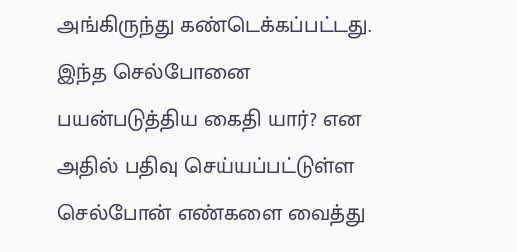அங்கிருந்து கண்டெக்கப்பட்டது. இந்த செல்போனை பயன்படுத்திய கைதி யார்? என அதில் பதிவு செய்யப்பட்டுள்ள செல்போன் எண்களை வைத்து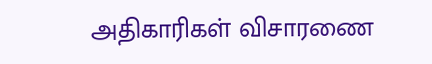அதிகாரிகள் விசாரணை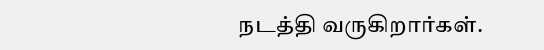நடத்தி வருகிறார்கள்.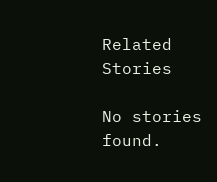Related Stories

No stories found.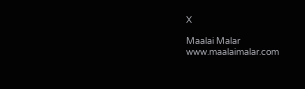X

Maalai Malar
www.maalaimalar.com